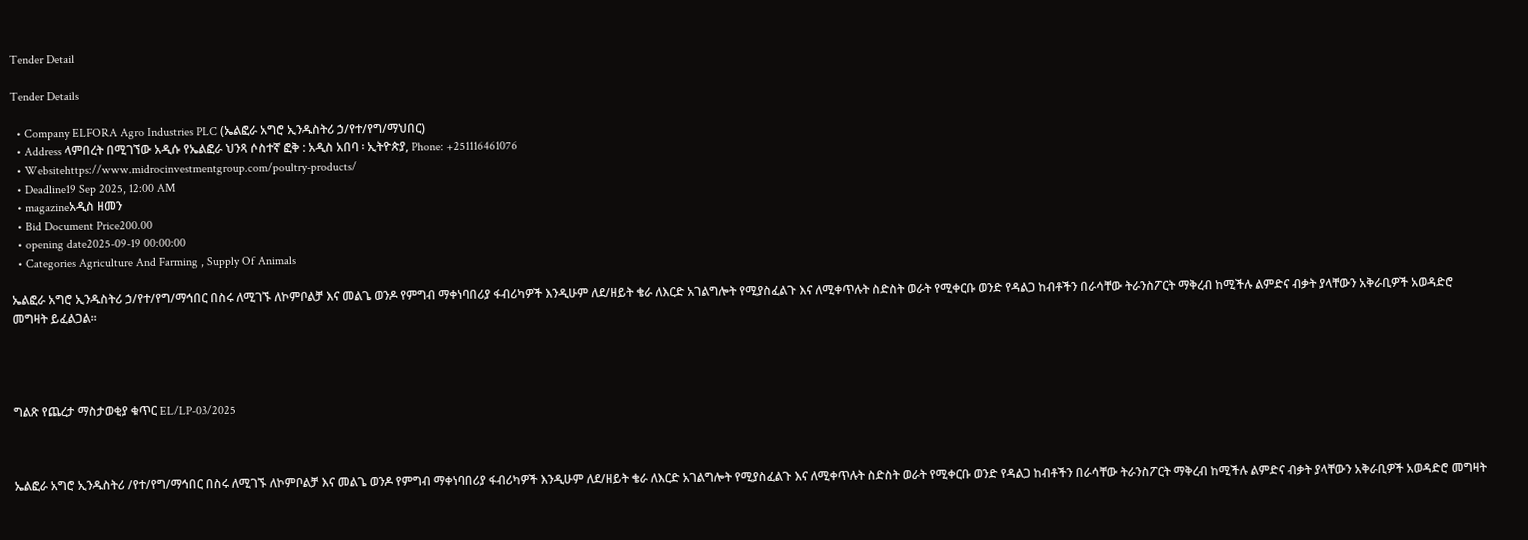Tender Detail

Tender Details

  • Company ELFORA Agro Industries PLC (ኤልፎራ አግሮ ኢንዱስትሪ ኃ/የተ/የግ/ማህበር)
  • Address ላምበረት በሚገኘው አዲሱ የኤልፎራ ህንጻ ሶስተኛ ፎቅ : አዲስ አበባ ፡ ኢትዮጵያ, Phone: +251116461076
  • Websitehttps://www.midrocinvestmentgroup.com/poultry-products/
  • Deadline19 Sep 2025, 12:00 AM
  • magazineአዲስ ዘመን
  • Bid Document Price200.00
  • opening date2025-09-19 00:00:00
  • Categories Agriculture And Farming , Supply Of Animals

ኤልፎራ አግሮ ኢንዱስትሪ ኃ/የተ/የግ/ማኅበር በስሩ ለሚገኙ ለኮምቦልቻ እና መልጌ ወንዶ የምግብ ማቀነባበሪያ ፋብሪካዎች እንዲሁም ለደ/ዘይት ቄራ ለእርድ አገልግሎት የሚያስፈልጉ እና ለሚቀጥሉት ስድስት ወራት የሚቀርቡ ወንድ የዳልጋ ከብቶችን በራሳቸው ትራንስፖርት ማቅረብ ከሚችሉ ልምድና ብቃት ያላቸውን አቅራቢዎች አወዳድሮ መግዛት ይፈልጋል፡፡




ግልጽ የጨረታ ማስታወቂያ ቁጥር EL/LP-03/2025



ኤልፎራ አግሮ ኢንዱስትሪ /የተ/የግ/ማኅበር በስሩ ለሚገኙ ለኮምቦልቻ እና መልጌ ወንዶ የምግብ ማቀነባበሪያ ፋብሪካዎች እንዲሁም ለደ/ዘይት ቄራ ለእርድ አገልግሎት የሚያስፈልጉ እና ለሚቀጥሉት ስድስት ወራት የሚቀርቡ ወንድ የዳልጋ ከብቶችን በራሳቸው ትራንስፖርት ማቅረብ ከሚችሉ ልምድና ብቃት ያላቸውን አቅራቢዎች አወዳድሮ መግዛት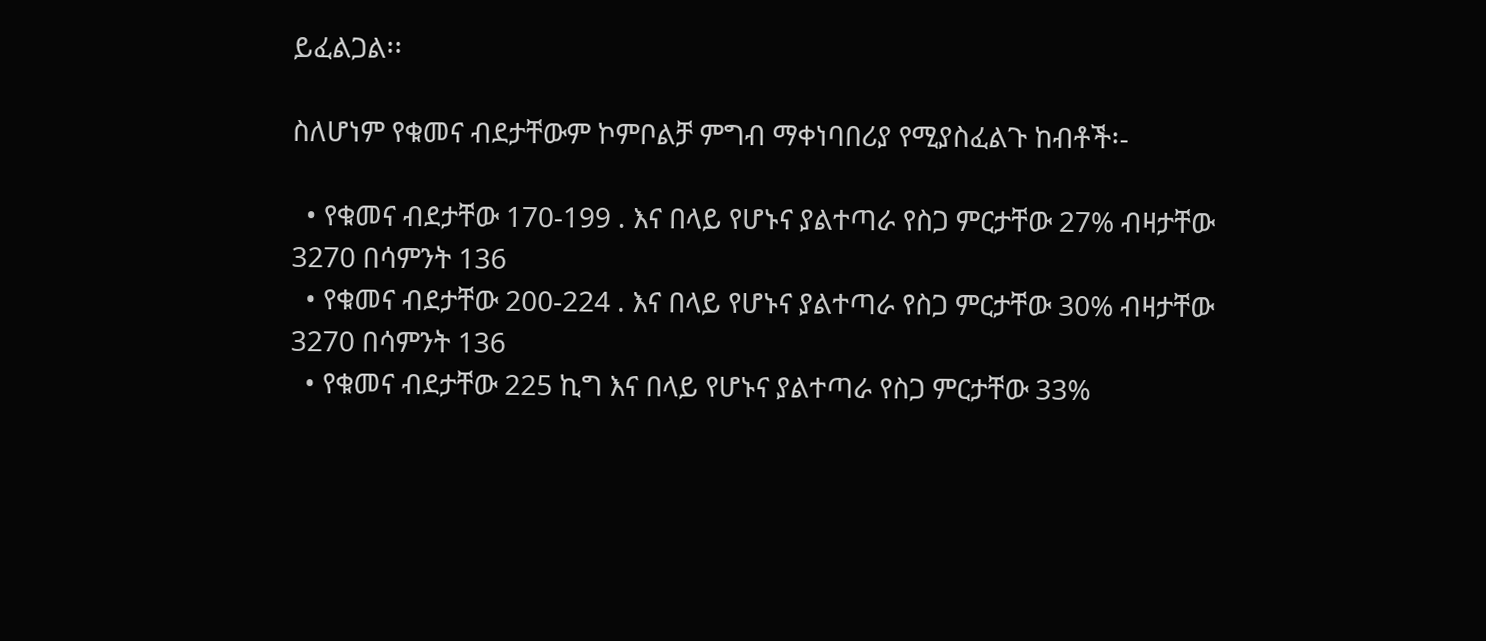ይፈልጋል፡፡

ስለሆነም የቁመና ብደታቸውም ኮምቦልቻ ምግብ ማቀነባበሪያ የሚያስፈልጉ ከብቶች፡-

  • የቁመና ብደታቸው 170-199 . እና በላይ የሆኑና ያልተጣራ የስጋ ምርታቸው 27% ብዛታቸው 3270 በሳምንት 136
  • የቁመና ብደታቸው 200-224 . እና በላይ የሆኑና ያልተጣራ የስጋ ምርታቸው 30% ብዛታቸው 3270 በሳምንት 136
  • የቁመና ብደታቸው 225 ኪግ እና በላይ የሆኑና ያልተጣራ የስጋ ምርታቸው 33%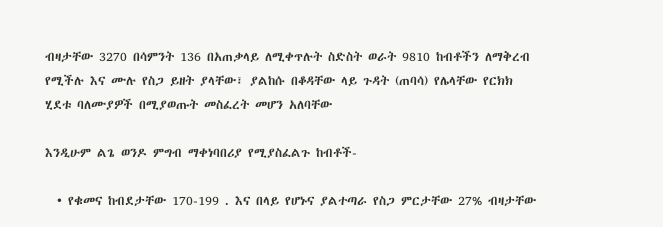ብዛታቸው 3270 በሳምንት 136 በአጠቃላይ ለሚቀጥሉት ስድስት ወራት 9810 ከብቶችን ለማቅረብ የሚችሉ እና ሙሉ የስጋ ይዘት ያላቸው፣ ያልከሱ በቆዳቸው ላይ ጉዳት (ጠባሳ) የሌላቸው የርክክ ሂደቱ ባለሙያዎች በሚያወጡት መስፈረት መሆን አለባቸው

እንዲሁም ልጌ ወንዶ ምግብ ማቀነባበሪያ የሚያስፈልጉ ከብቶች-

  • የቁመና ከብደታቸው 170-199 . እና በላይ የሆኑና ያልተጣራ የስጋ ምርታቸው 27% ብዛታቸው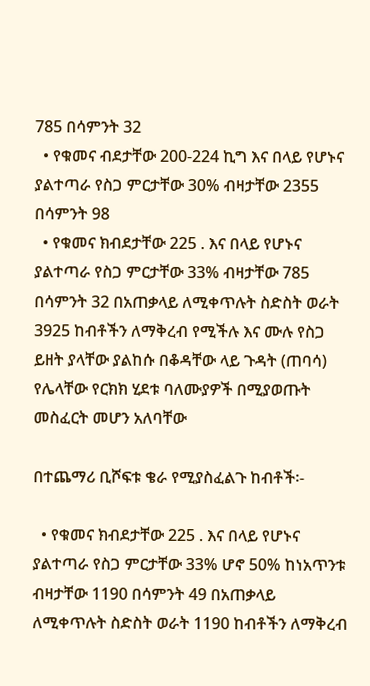785 በሳምንት 32
  • የቁመና ብደታቸው 200-224 ኪግ እና በላይ የሆኑና ያልተጣራ የስጋ ምርታቸው 30% ብዛታቸው 2355 በሳምንት 98
  • የቁመና ክብደታቸው 225 . እና በላይ የሆኑና ያልተጣራ የስጋ ምርታቸው 33% ብዛታቸው 785 በሳምንት 32 በአጠቃላይ ለሚቀጥሉት ስድስት ወራት 3925 ከብቶችን ለማቅረብ የሚችሉ እና ሙሉ የስጋ ይዘት ያላቸው ያልከሱ በቆዳቸው ላይ ጉዳት (ጠባሳ) የሌላቸው የርክክ ሂደቱ ባለሙያዎች በሚያወጡት መስፈርት መሆን አለባቸው

በተጨማሪ ቢሾፍቱ ቄራ የሚያስፈልጉ ከብቶች፡-

  • የቁመና ክብደታቸው 225 . እና በላይ የሆኑና ያልተጣራ የስጋ ምርታቸው 33% ሆኖ 50% ከነአጥንቱ ብዛታቸው 1190 በሳምንት 49 በአጠቃላይ ለሚቀጥሉት ስድስት ወራት 1190 ከብቶችን ለማቅረብ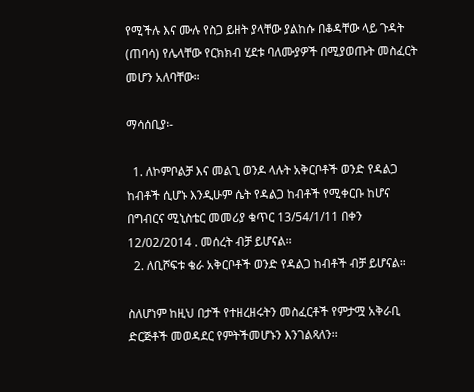የሚችሉ እና ሙሉ የስጋ ይዘት ያላቸው ያልከሱ በቆዳቸው ላይ ጉዳት (ጠባሳ) የሌላቸው የርክክብ ሂደቱ ባለሙያዎች በሚያወጡት መስፈርት መሆን አለባቸው።

ማሳሰቢያ፡-

  1. ለኮምቦልቻ እና መልጊ ወንዶ ላሉት አቅርቦቶች ወንድ የዳልጋ ከብቶች ሲሆኑ እንዲሁም ሴት የዳልጋ ከብቶች የሚቀርቡ ከሆና በግብርና ሚኒስቴር መመሪያ ቁጥር 13/54/1/11 በቀን 12/02/2014 . መሰረት ብቻ ይሆናል፡፡
  2. ለቢሾፍቱ ቄራ አቅርቦቶች ወንድ የዳልጋ ከብቶች ብቻ ይሆናል።

ስለሆነም ከዚህ በታች የተዘረዘሩትን መስፈርቶች የምታሟ አቅራቢ ድርጅቶች መወዳደር የምትችመሆኑን እንገልጻለን፡፡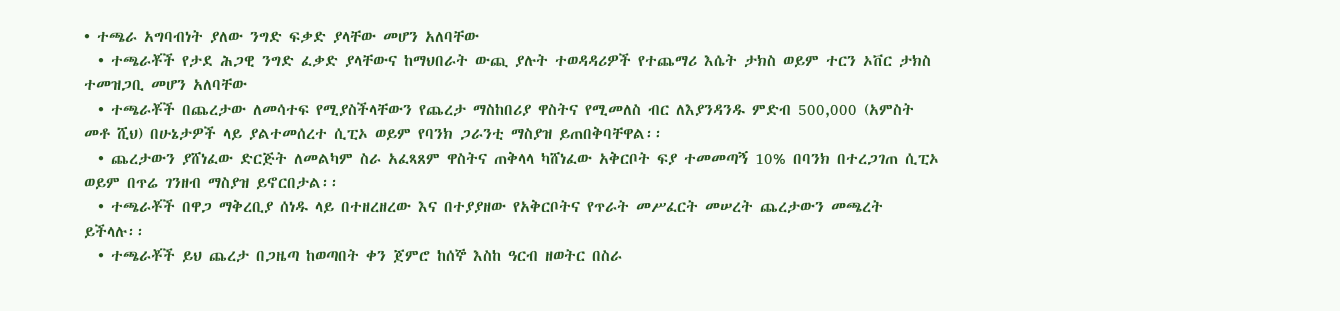• ተጫራ አግባብነት ያለው ንግድ ፍቃድ ያላቸው መሆን አለባቸው
  • ተጫራቾች የታደ ሕጋዊ ንግድ ፈቃድ ያላቸውና ከማህበራት ውጪ ያሉት ተወዳዳሪዎች የተጨማሪ እሴት ታክስ ወይም ተርን ኦቨር ታክስ ተመዝጋቢ መሆን አለባቸው
  • ተጫራቾች በጨረታው ለመሳተፍ የሚያስችላቸውን የጨረታ ማስከበሪያ ዋስትና የሚመለስ ብር ለእያንዳንዱ ምድብ 500,000 (አምስት መቶ ሺህ) በሁኔታዎች ላይ ያልተመሰረተ ሲፒኦ ወይም የባንክ ጋራንቲ ማስያዝ ይጠበቅባቸዋል፡፡
  • ጨረታውን ያሸነፈው ድርጅት ለመልካም ስራ አፈጻጸም ዋስትና ጠቅላላ ካሸነፈው አቅርቦት ፍያ ተመመጣኝ 10% በባንክ በተረጋገጠ ሲፒኦ ወይም በጥሬ ገንዘብ ማስያዝ ይኖርበታል፡፡
  • ተጫራቾች በዋጋ ማቅረቢያ ሰነዱ ላይ በተዘረዘረው እና በተያያዘው የአቅርቦትና የጥራት መሥፈርት መሠረት ጨረታውን መጫረት ይችላሉ፡፡
  • ተጫራቾች ይህ ጨረታ በጋዜጣ ከወጣበት ቀን ጀምሮ ከሰኞ እስከ ዓርብ ዘወትር በስራ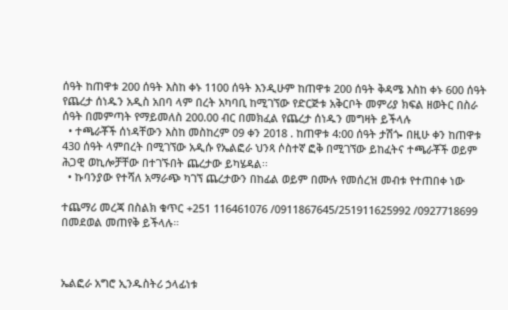ሰዓት ከጠዋቱ 200 ሰዓት እስከ ቀኑ 1100 ሰዓት እንዲሁም ከጠዋቱ 200 ሰዓት ቅዳሜ እስከ ቀኑ 600 ሰዓት የጨረታ ሰነዱን አዲስ አበባ ላም በረት አካባቢ ከሚገኘው የድርጅቱ አቅርቦት መምሪያ ክፍል ዘወትር በስራ ሰዓት በመምጣት የማይመለስ 200.00 ብር በመክፈል የጨረታ ሰነዱን መግዛት ይችላሉ
  • ተጫራቾች ሰነዳቸውን እስከ መስከረም 09 ቀን 2018 . ከጠዋቱ 4:00 ሰዓት ታሽጐ በዚሁ ቀን ከጠዋቱ 430 ሰዓት ላምበረት በሚገኘው አዲሱ የኤልፎራ ህንጻ ሶስተኛ ፎቅ በሚገኘው ይከፈትና ተጫራቾች ወይም ሕጋዊ ወኪሎቻቸው በተገኙበት ጨረታው ይካሄዳል፡፡
  • ኩባንያው የተሻለ አማራጭ ካገኘ ጨረታውን በከፊል ወይም በሙሉ የመሰረዝ መብቱ የተጠበቀ ነው

ተጨማሪ መረጃ በስልክ ቁጥር +251 116461076 /0911867645/251911625992 /0927718699 በመደወል መጠየቅ ይችላሉ።



ኤልፎራ አግሮ ኢንዱስትሪ ኃላፊነቱ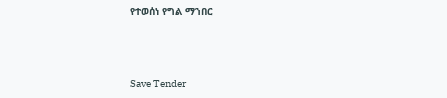የተወሰነ የግል ማኀበር



Save Tender